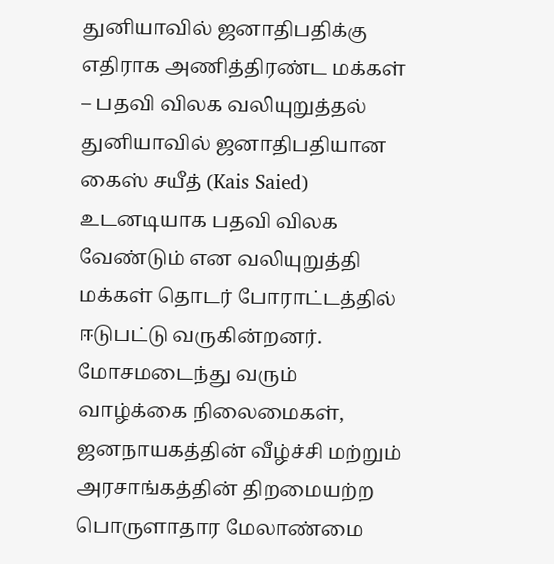துனியாவில் ஜனாதிபதிக்கு எதிராக அணித்திரண்ட மக்கள் – பதவி விலக வலியுறுத்தல்
துனியாவில் ஜனாதிபதியான கைஸ் சயீத் (Kais Saied) உடனடியாக பதவி விலக வேண்டும் என வலியுறுத்தி மக்கள் தொடர் போராட்டத்தில் ஈடுபட்டு வருகின்றனர். மோசமடைந்து வரும் வாழ்க்கை நிலைமைகள், ஜனநாயகத்தின் வீழ்ச்சி மற்றும் அரசாங்கத்தின் திறமையற்ற பொருளாதார மேலாண்மை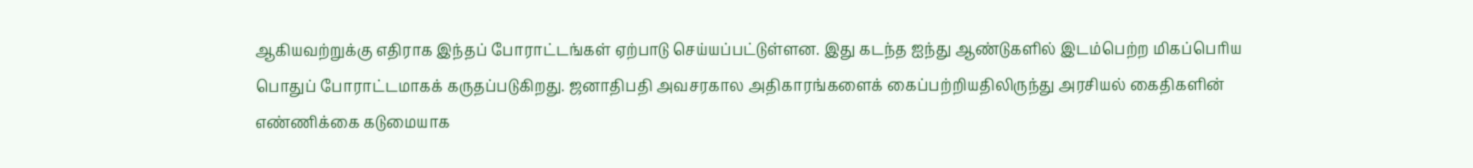ஆகியவற்றுக்கு எதிராக இந்தப் போராட்டங்கள் ஏற்பாடு செய்யப்பட்டுள்ளன. இது கடந்த ஐந்து ஆண்டுகளில் இடம்பெற்ற மிகப்பெரிய பொதுப் போராட்டமாகக் கருதப்படுகிறது. ஜனாதிபதி அவசரகால அதிகாரங்களைக் கைப்பற்றியதிலிருந்து அரசியல் கைதிகளின் எண்ணிக்கை கடுமையாக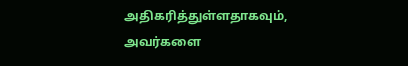அதிகரித்துள்ளதாகவும், அவர்களை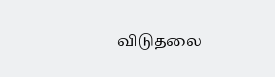விடுதலை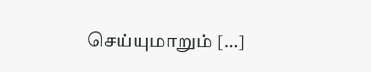செய்யுமாறும் […]